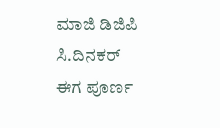ಮಾಜಿ ಡಿಜಿಪಿ ಸಿ.ದಿನಕರ್ ಈಗ ಪೂರ್ಣ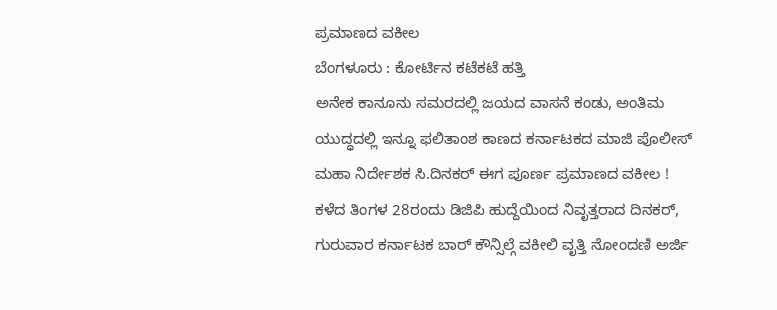ಪ್ರಮಾಣದ ವಕೀಲ
ಬೆಂಗಳೂರು : ಕೋರ್ಟಿನ ಕಟೆಕಟೆ ಹತ್ತಿ
ಅನೇಕ ಕಾನೂನು ಸಮರದಲ್ಲಿ ಜಯದ ವಾಸನೆ ಕಂಡು, ಅಂತಿಮ ಯುದ್ಧದಲ್ಲಿ ಇನ್ನೂ ಫಲಿತಾಂಶ ಕಾಣದ ಕರ್ನಾಟಕದ ಮಾಜಿ ಪೊಲೀಸ್ ಮಹಾ ನಿರ್ದೇಶಕ ಸಿ.ದಿನಕರ್ ಈಗ ಪೂರ್ಣ ಪ್ರಮಾಣದ ವಕೀಲ !
ಕಳೆದ ತಿಂಗಳ 28ರಂದು ಡಿಜಿಪಿ ಹುದ್ದೆಯಿಂದ ನಿವೃತ್ತರಾದ ದಿನಕರ್, ಗುರುವಾರ ಕರ್ನಾಟಕ ಬಾರ್ ಕೌನ್ಸಿಲ್ಗೆ ವಕೀಲಿ ವೃತ್ತಿ ನೋಂದಣಿ ಅರ್ಜಿ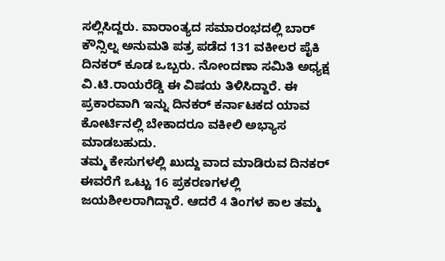ಸಲ್ಲಿಸಿದ್ದರು. ವಾರಾಂತ್ಯದ ಸಮಾರಂಭದಲ್ಲಿ ಬಾರ್ ಕೌನ್ಸಿಲ್ನ ಅನುಮತಿ ಪತ್ರ ಪಡೆದ 131 ವಕೀಲರ ಪೈಕಿ ದಿನಕರ್ ಕೂಡ ಒಬ್ಬರು. ನೋಂದಣಾ ಸಮಿತಿ ಅಧ್ಯಕ್ಷ ವಿ.ಟಿ.ರಾಯರೆಡ್ಡಿ ಈ ವಿಷಯ ತಿಳಿಸಿದ್ದಾರೆ. ಈ ಪ್ರಕಾರವಾಗಿ ಇನ್ನು ದಿನಕರ್ ಕರ್ನಾಟಕದ ಯಾವ ಕೋರ್ಟಿನಲ್ಲಿ ಬೇಕಾದರೂ ವಕೀಲಿ ಅಭ್ಯಾಸ ಮಾಡಬಹುದು.
ತಮ್ಮ ಕೇಸುಗಳಲ್ಲಿ ಖುದ್ದು ವಾದ ಮಾಡಿರುವ ದಿನಕರ್ ಈವರೆಗೆ ಒಟ್ಟು 16 ಪ್ರಕರಣಗಳಲ್ಲಿ ಜಯಶೀಲರಾಗಿದ್ದಾರೆ. ಆದರೆ 4 ತಿಂಗಳ ಕಾಲ ತಮ್ಮ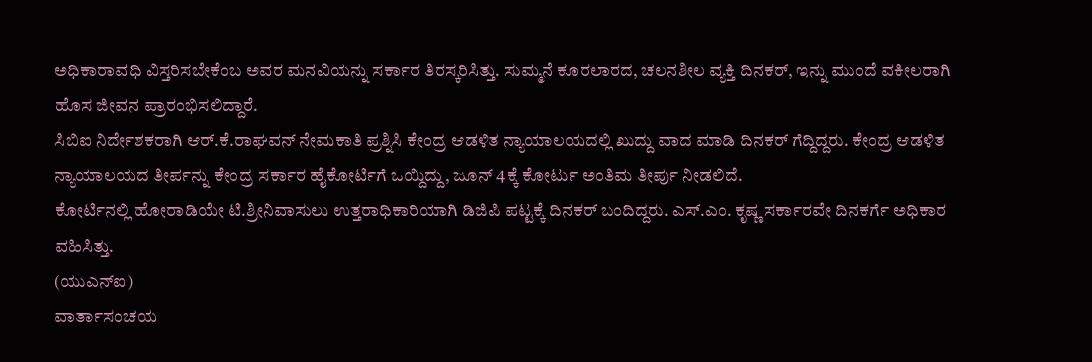ಅಧಿಕಾರಾವಧಿ ವಿಸ್ತರಿಸಬೇಕೆಂಬ ಅವರ ಮನವಿಯನ್ನು ಸರ್ಕಾರ ತಿರಸ್ಕರಿಸಿತ್ತು. ಸುಮ್ಮನೆ ಕೂರಲಾರದ, ಚಲನಶೀಲ ವ್ಯಕ್ತಿ ದಿನಕರ್, ಇನ್ನು ಮುಂದೆ ವಕೀಲರಾಗಿ ಹೊಸ ಜೀವನ ಪ್ರಾರಂಭಿಸಲಿದ್ದಾರೆ.
ಸಿಬಿಐ ನಿರ್ದೇಶಕರಾಗಿ ಆರ್.ಕೆ.ರಾಘವನ್ ನೇಮಕಾತಿ ಪ್ರಶ್ನಿಸಿ ಕೇಂದ್ರ ಆಡಳಿತ ನ್ಯಾಯಾಲಯದಲ್ಲಿ ಖುದ್ದು ವಾದ ಮಾಡಿ ದಿನಕರ್ ಗೆದ್ದಿದ್ದರು. ಕೇಂದ್ರ ಆಡಳಿತ ನ್ಯಾಯಾಲಯದ ತೀರ್ಪನ್ನು ಕೇಂದ್ರ ಸರ್ಕಾರ ಹೈಕೋರ್ಟಿಗೆ ಒಯ್ದಿದ್ದು, ಜೂನ್ 4ಕ್ಕೆ ಕೋರ್ಟು ಅಂತಿಮ ತೀರ್ಪು ನೀಡಲಿದೆ.
ಕೋರ್ಟಿನಲ್ಲಿ ಹೋರಾಡಿಯೇ ಟಿ.ಶ್ರೀನಿವಾಸುಲು ಉತ್ತರಾಧಿಕಾರಿಯಾಗಿ ಡಿಜಿಪಿ ಪಟ್ಟಕ್ಕೆ ದಿನಕರ್ ಬಂದಿದ್ದರು. ಎಸ್.ಎಂ. ಕೃಷ್ಣ ಸರ್ಕಾರವೇ ದಿನಕರ್ಗೆ ಅಧಿಕಾರ ವಹಿಸಿತ್ತು.
(ಯುಎನ್ಐ)
ವಾರ್ತಾಸಂಚಯ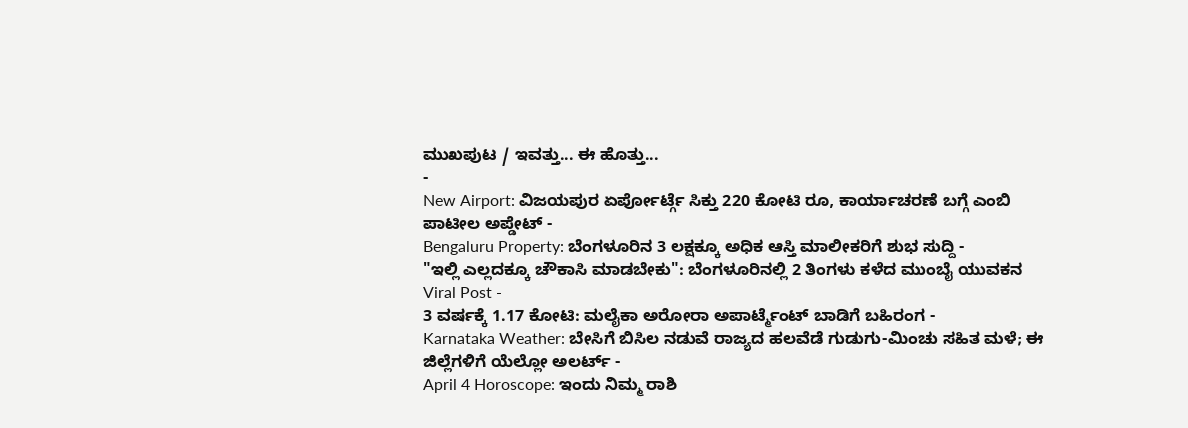ಮುಖಪುಟ / ಇವತ್ತು... ಈ ಹೊತ್ತು...
-
New Airport: ವಿಜಯಪುರ ಏರ್ಪೋರ್ಟ್ಗೆ ಸಿಕ್ತು 220 ಕೋಟಿ ರೂ, ಕಾರ್ಯಾಚರಣೆ ಬಗ್ಗೆ ಎಂಬಿ ಪಾಟೀಲ ಅಪ್ಡೇಟ್ -
Bengaluru Property: ಬೆಂಗಳೂರಿನ 3 ಲಕ್ಷಕ್ಕೂ ಅಧಿಕ ಆಸ್ತಿ ಮಾಲೀಕರಿಗೆ ಶುಭ ಸುದ್ದಿ -
"ಇಲ್ಲಿ ಎಲ್ಲದಕ್ಕೂ ಚೌಕಾಸಿ ಮಾಡಬೇಕು": ಬೆಂಗಳೂರಿನಲ್ಲಿ 2 ತಿಂಗಳು ಕಳೆದ ಮುಂಬೈ ಯುವಕನ Viral Post -
3 ವರ್ಷಕ್ಕೆ 1.17 ಕೋಟಿ: ಮಲೈಕಾ ಅರೋರಾ ಅಪಾರ್ಟ್ಮೆಂಟ್ ಬಾಡಿಗೆ ಬಹಿರಂಗ -
Karnataka Weather: ಬೇಸಿಗೆ ಬಿಸಿಲ ನಡುವೆ ರಾಜ್ಯದ ಹಲವೆಡೆ ಗುಡುಗು-ಮಿಂಚು ಸಹಿತ ಮಳೆ; ಈ ಜಿಲ್ಲೆಗಳಿಗೆ ಯೆಲ್ಲೋ ಅಲರ್ಟ್ -
April 4 Horoscope: ಇಂದು ನಿಮ್ಮ ರಾಶಿ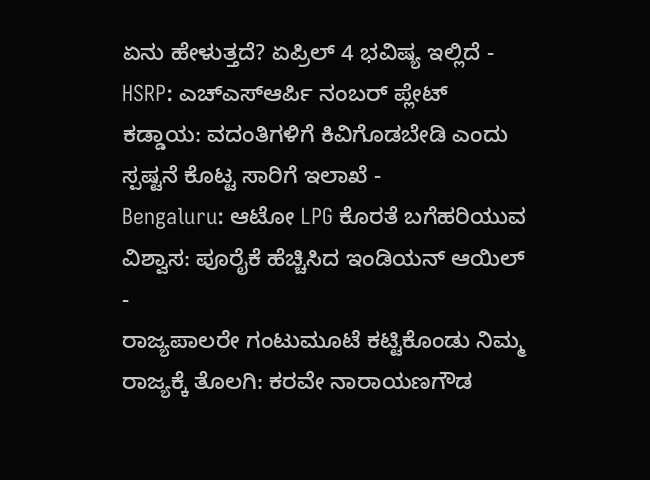ಏನು ಹೇಳುತ್ತದೆ? ಏಪ್ರಿಲ್ 4 ಭವಿಷ್ಯ ಇಲ್ಲಿದೆ -
HSRP: ಎಚ್ಎಸ್ಆರ್ಪಿ ನಂಬರ್ ಪ್ಲೇಟ್ ಕಡ್ಡಾಯ: ವದಂತಿಗಳಿಗೆ ಕಿವಿಗೊಡಬೇಡಿ ಎಂದು ಸ್ಪಷ್ಟನೆ ಕೊಟ್ಟ ಸಾರಿಗೆ ಇಲಾಖೆ -
Bengaluru: ಆಟೋ LPG ಕೊರತೆ ಬಗೆಹರಿಯುವ ವಿಶ್ವಾಸ: ಪೂರೈಕೆ ಹೆಚ್ಚಿಸಿದ ಇಂಡಿಯನ್ ಆಯಿಲ್ -
ರಾಜ್ಯಪಾಲರೇ ಗಂಟುಮೂಟೆ ಕಟ್ಟಿಕೊಂಡು ನಿಮ್ಮ ರಾಜ್ಯಕ್ಕೆ ತೊಲಗಿ: ಕರವೇ ನಾರಾಯಣಗೌಡ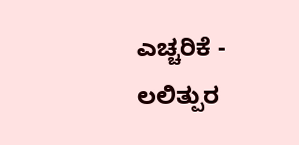ಎಚ್ಚರಿಕೆ -
ಲಲಿತ್ಪುರ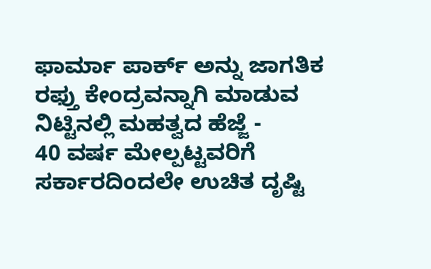ಫಾರ್ಮಾ ಪಾರ್ಕ್ ಅನ್ನು ಜಾಗತಿಕ ರಫ್ತು ಕೇಂದ್ರವನ್ನಾಗಿ ಮಾಡುವ ನಿಟ್ಟಿನಲ್ಲಿ ಮಹತ್ವದ ಹೆಜ್ಜೆ -
40 ವರ್ಷ ಮೇಲ್ಪಟ್ಟವರಿಗೆ ಸರ್ಕಾರದಿಂದಲೇ ಉಚಿತ ದೃಷ್ಟಿ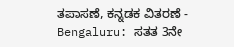ತಪಾಸಣೆ, ಕನ್ನಡಕ ವಿತರಣೆ -
Bengaluru: ಸತತ 3ನೇ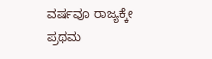ವರ್ಷವೂ ರಾಜ್ಯಕ್ಕೇ ಪ್ರಥಮ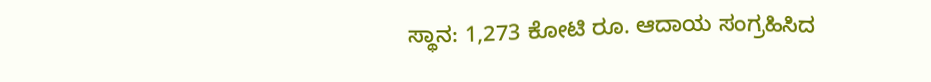ಸ್ಥಾನ: 1,273 ಕೋಟಿ ರೂ. ಆದಾಯ ಸಂಗ್ರಹಿಸಿದ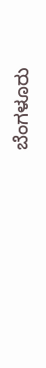ಬೆಂಗಳೂರು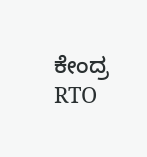ಕೇಂದ್ರ RTO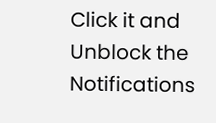Click it and Unblock the Notifications